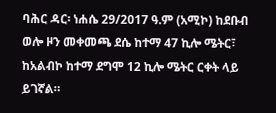ባሕር ዳር፡ ነሐሴ 29/2017 ዓ.ም (አሚኮ) ከደቡብ ወሎ ዞን መቀመጫ ደሴ ከተማ 47 ኪሎ ሜትር፣ ከአልብኮ ከተማ ደግሞ 12 ኪሎ ሜትር ርቀት ላይ ይገኛል።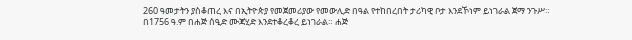260 ዓመታትን ያስቆጠረ እና በኢትዮጵያ የመጀመሪያው የመውሊድ በዓል የተከበረበት ታሪካዊ ቦታ እንደኾነም ይነገራል ጀማ ንጉሥ።
በ1756 ዓ.ም በሐጅ ሰዒድ ሙጃሂድ እንደተቆረቆረ ይነገራል። ሐጅ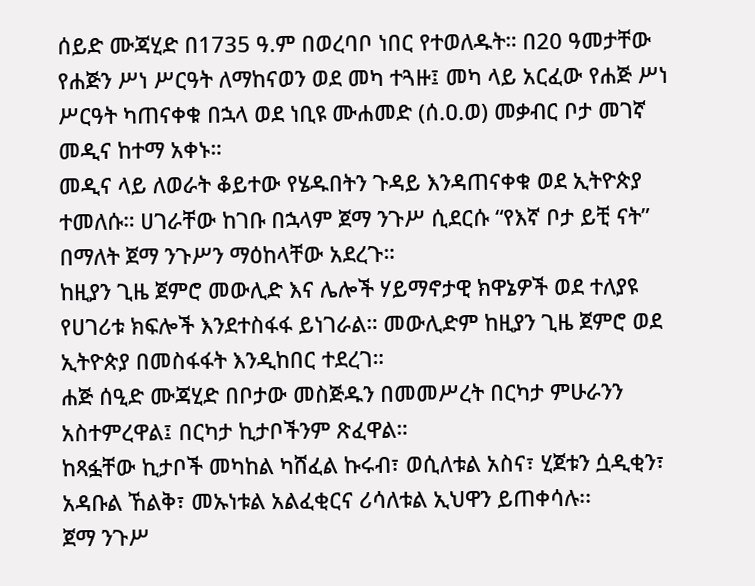ሰይድ ሙጃሂድ በ1735 ዓ.ም በወረባቦ ነበር የተወለዱት። በ20 ዓመታቸው የሐጅን ሥነ ሥርዓት ለማከናወን ወደ መካ ተጓዙ፤ መካ ላይ አርፈው የሐጅ ሥነ ሥርዓት ካጠናቀቁ በኋላ ወደ ነቢዩ ሙሐመድ (ሰ.ዐ.ወ) መቃብር ቦታ መገኛ መዲና ከተማ አቀኑ።
መዲና ላይ ለወራት ቆይተው የሄዱበትን ጉዳይ እንዳጠናቀቁ ወደ ኢትዮጵያ ተመለሱ። ሀገራቸው ከገቡ በኋላም ጀማ ንጉሥ ሲደርሱ “የእኛ ቦታ ይቺ ናት” በማለት ጀማ ንጉሥን ማዕከላቸው አደረጉ።
ከዚያን ጊዜ ጀምሮ መውሊድ እና ሌሎች ሃይማኖታዊ ክዋኔዎች ወደ ተለያዩ የሀገሪቱ ክፍሎች እንደተስፋፋ ይነገራል። መውሊድም ከዚያን ጊዜ ጀምሮ ወደ ኢትዮጵያ በመስፋፋት እንዲከበር ተደረገ።
ሐጅ ሰዒድ ሙጃሂድ በቦታው መስጅዱን በመመሥረት በርካታ ምሁራንን አስተምረዋል፤ በርካታ ኪታቦችንም ጽፈዋል።
ከጻፏቸው ኪታቦች መካከል ካሸፈል ኩሩብ፣ ወሲለቱል አስና፣ ሂጀቱን ሷዲቂን፣ አዳቡል ኸልቅ፣ መኡነቱል አልፈቂርና ሪሳለቱል ኢህዋን ይጠቀሳሉ፡፡
ጀማ ንጉሥ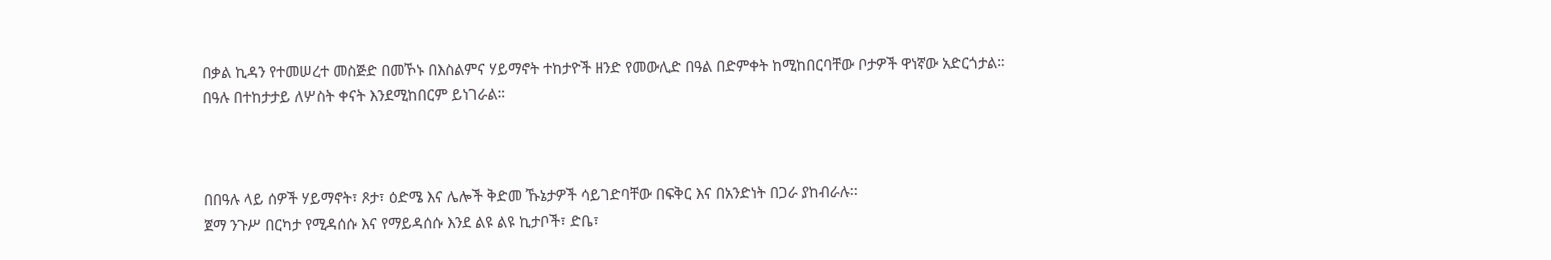በቃል ኪዳን የተመሠረተ መስጅድ በመኾኑ በእስልምና ሃይማኖት ተከታዮች ዘንድ የመውሊድ በዓል በድምቀት ከሚከበርባቸው ቦታዎች ዋነኛው አድርጎታል።
በዓሉ በተከታታይ ለሦስት ቀናት እንደሚከበርም ይነገራል።



በበዓሉ ላይ ሰዎች ሃይማኖት፣ ጾታ፣ ዕድሜ እና ሌሎች ቅድመ ኹኔታዎች ሳይገድባቸው በፍቅር እና በአንድነት በጋራ ያከብራሉ፡፡
ጀማ ንጉሥ በርካታ የሚዳሰሱ እና የማይዳሰሱ እንደ ልዩ ልዩ ኪታቦች፣ ድቤ፣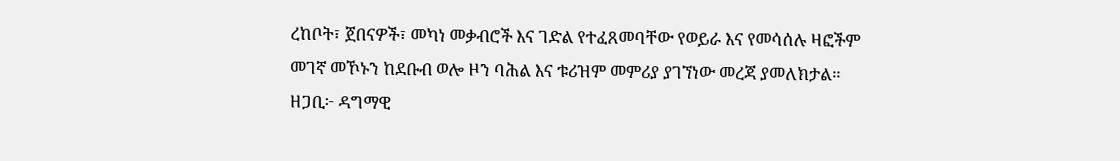ረከቦት፣ ጀበናዎች፣ መካነ መቃብሮች እና ገድል የተፈጸመባቸው የወይራ እና የመሳሰሉ ዛፎችም መገኛ መኾኑን ከደቡብ ወሎ ዞን ባሕል እና ቱሪዝም መምሪያ ያገኘነው መረጃ ያመለክታል።
ዘጋቢ፦ ዳግማዊ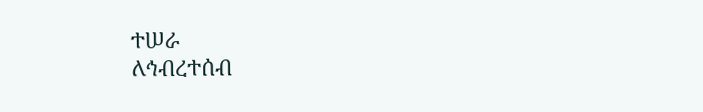ተሠራ
ለኅብረተሰብ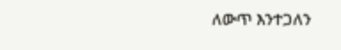ለውጥ እንተጋለን